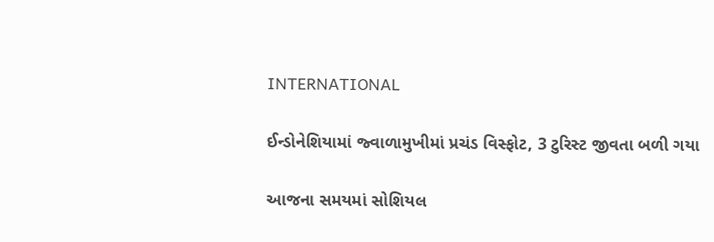INTERNATIONAL

ઈન્ડોનેશિયામાં જ્વાળામુખીમાં પ્રચંડ વિસ્ફોટ, 3 ટુરિસ્ટ જીવતા બળી ગયા

આજના સમયમાં સોશિયલ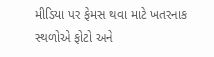મીડિયા પર ફેમસ થવા માટે ખતરનાક સ્થળોએ ફોટો અને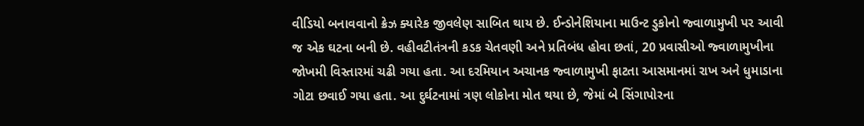વીડિયો બનાવવાનો ક્રેઝ ક્યારેક જીવલેણ સાબિત થાય છે. ઈન્ડોનેશિયાના માઉન્ટ ડુકોનો જ્વાળામુખી પર આવી જ એક ઘટના બની છે. વહીવટીતંત્રની કડક ચેતવણી અને પ્રતિબંધ હોવા છતાં, 20 પ્રવાસીઓ જ્વાળામુખીના જોખમી વિસ્તારમાં ચઢી ગયા હતા. આ દરમિયાન અચાનક જ્વાળામુખી ફાટતા આસમાનમાં રાખ અને ધુમાડાના ગોટા છવાઈ ગયા હતા. આ દુર્ઘટનામાં ત્રણ લોકોના મોત થયા છે, જેમાં બે સિંગાપોરના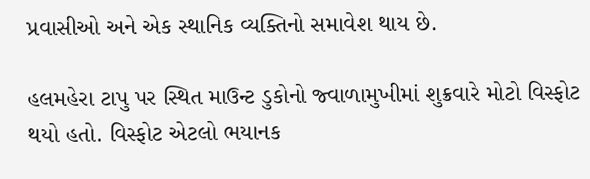પ્રવાસીઓ અને એક સ્થાનિક વ્યક્તિનો સમાવેશ થાય છે.

હલમહેરા ટાપુ પર સ્થિત માઉન્ટ ડુકોનો જ્વાળામુખીમાં શુક્રવારે મોટો વિસ્ફોટ થયો હતો. વિસ્ફોટ એટલો ભયાનક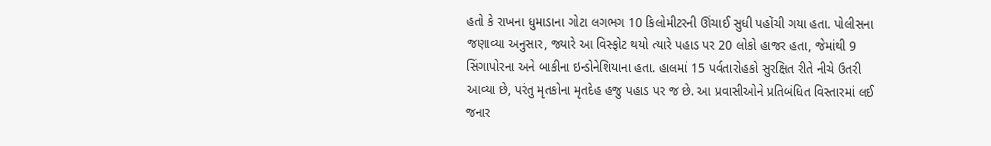હતો કે રાખના ધુમાડાના ગોટા લગભગ 10 કિલોમીટરની ઊંચાઈ સુધી પહોંચી ગયા હતા. પોલીસના જણાવ્યા અનુસાર, જ્યારે આ વિસ્ફોટ થયો ત્યારે પહાડ પર 20 લોકો હાજર હતા, જેમાંથી 9 સિંગાપોરના અને બાકીના ઇન્ડોનેશિયાના હતા. હાલમાં 15 પર્વતારોહકો સુરક્ષિત રીતે નીચે ઉતરી આવ્યા છે, પરંતુ મૃતકોના મૃતદેહ હજુ પહાડ પર જ છે. આ પ્રવાસીઓને પ્રતિબંધિત વિસ્તારમાં લઈ જનાર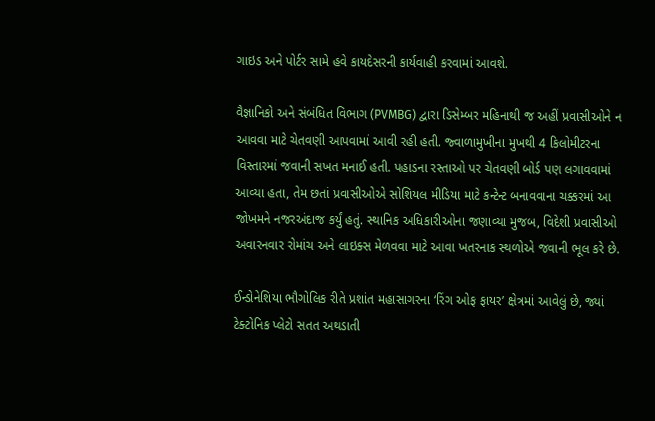ગાઇડ અને પોર્ટર સામે હવે કાયદેસરની કાર્યવાહી કરવામાં આવશે.

વૈજ્ઞાનિકો અને સંબંધિત વિભાગ (PVMBG) દ્વારા ડિસેમ્બર મહિનાથી જ અહીં પ્રવાસીઓને ન આવવા માટે ચેતવણી આપવામાં આવી રહી હતી. જ્વાળામુખીના મુખથી 4 કિલોમીટરના વિસ્તારમાં જવાની સખત મનાઈ હતી. પહાડના રસ્તાઓ પર ચેતવણી બોર્ડ પણ લગાવવામાં આવ્યા હતા, તેમ છતાં પ્રવાસીઓએ સોશિયલ મીડિયા માટે કન્ટેન્ટ બનાવવાના ચક્કરમાં આ જોખમને નજરઅંદાજ કર્યું હતું. સ્થાનિક અધિકારીઓના જણાવ્યા મુજબ, વિદેશી પ્રવાસીઓ અવારનવાર રોમાંચ અને લાઇક્સ મેળવવા માટે આવા ખતરનાક સ્થળોએ જવાની ભૂલ કરે છે.

ઈન્ડોનેશિયા ભૌગોલિક રીતે પ્રશાંત મહાસાગરના ‘રિંગ ઓફ ફાયર’ ક્ષેત્રમાં આવેલું છે, જ્યાં ટેક્ટોનિક પ્લેટો સતત અથડાતી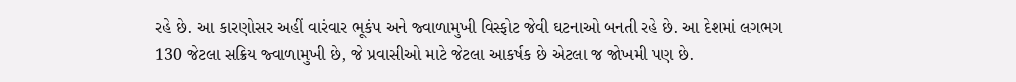રહે છે. આ કારણોસર અહીં વારંવાર ભૂકંપ અને જ્વાળામુખી વિસ્ફોટ જેવી ઘટનાઓ બનતી રહે છે. આ દેશમાં લગભગ 130 જેટલા સક્રિય જ્વાળામુખી છે, જે પ્રવાસીઓ માટે જેટલા આકર્ષક છે એટલા જ જોખમી પણ છે.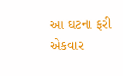આ ઘટના ફરી એકવાર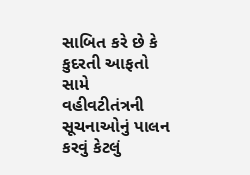સાબિત કરે છે કે કુદરતી આફતો સામે વહીવટીતંત્રની સૂચનાઓનું પાલન કરવું કેટલું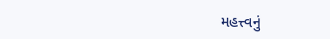મહત્ત્વનું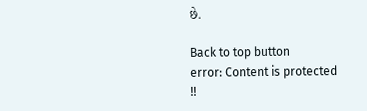છે.

Back to top button
error: Content is protected !!